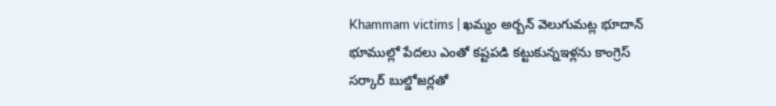Khammam victims | ఖమ్మం అర్బన్ వెలుగుమట్ల భూదాన్ భూముల్లో పేదలు ఎంతో కష్టపడి కట్టుకున్నఇళ్లను కాంగ్రెస్ సర్కార్ బుల్డోజర్లతో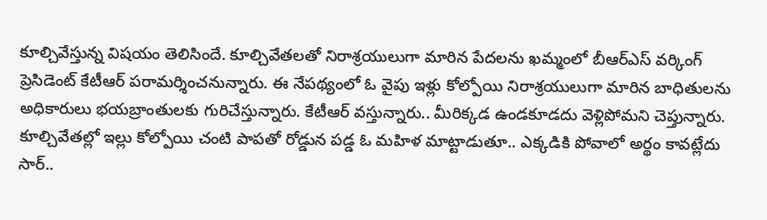కూల్చివేస్తున్న విషయం తెలిసిందే. కూల్చివేతలతో నిరాశ్రయులుగా మారిన పేదలను ఖమ్మంలో బీఆర్ఎస్ వర్కింగ్ ప్రెసిడెంట్ కేటీఆర్ పరామర్శించనున్నారు. ఈ నేపథ్యంలో ఓ వైపు ఇళ్లు కోల్పోయి నిరాశ్రయులుగా మారిన బాధితులను అధికారులు భయబ్రాంతులకు గురిచేస్తున్నారు. కేటీఆర్ వస్తున్నారు.. మీరిక్కడ ఉండకూడదు వెళ్లిపోమని చెప్తున్నారు.
కూల్చివేతల్లో ఇల్లు కోల్పోయి చంటి పాపతో రోడ్డున పడ్డ ఓ మహిళ మాట్టాడుతూ.. ఎక్కడికి పోవాలో అర్థం కావట్లేదు సార్..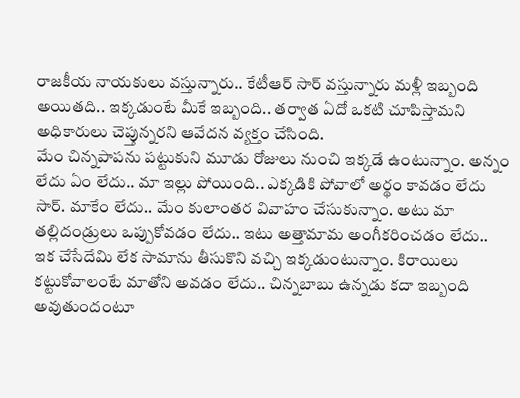రాజకీయ నాయకులు వస్తున్నారు.. కేటీఆర్ సార్ వస్తున్నారు మళ్లీ ఇబ్బంది అయితది.. ఇక్కడుంటే మీకే ఇబ్బంది.. తర్వాత ఏదో ఒకటి చూపిస్తామని అధికారులు చెప్తున్నరని ఆవేదన వ్యక్తం చేసింది.
మేం చిన్నపాపను పట్టుకుని మూడు రోజులు నుంచి ఇక్కడే ఉంటున్నాం. అన్నం లేదు ఏం లేదు.. మా ఇల్లు పోయింది.. ఎక్కడికి పోవాలో అర్థం కావడం లేదు సార్. మాకేం లేదు.. మేం కులాంతర వివాహం చేసుకున్నాం. అటు మా తల్లిదండ్రులు ఒప్పుకోవడం లేదు.. ఇటు అత్తామామ అంగీకరించడం లేదు.. ఇక చేసేదేమి లేక సామాను తీసుకొని వచ్చి ఇక్కడుంటున్నాం. కిరాయిలు కట్టుకోవాలంటే మాతోని అవడం లేదు.. చిన్నబాబు ఉన్నడు కదా ఇబ్బంది అవుతుందంటూ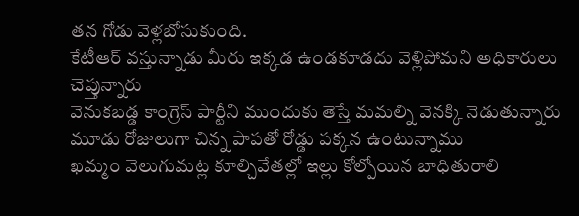తన గోడు వెళ్లబోసుకుంది.
కేటీఆర్ వస్తున్నాడు మీరు ఇక్కడ ఉండకూడదు వెళ్లిపోమని అధికారులు చెప్తున్నారు
వెనుకబడ్డ కాంగ్రెస్ పార్టీని ముందుకు తెస్తే మమల్ని వెనక్కి నెడుతున్నారు
మూడు రోజులుగా చిన్న పాపతో రోడ్డు పక్కన ఉంటున్నాము
ఖమ్మం వెలుగుమట్ల కూల్చివేతల్లో ఇల్లు కోల్పోయిన బాధితురాలి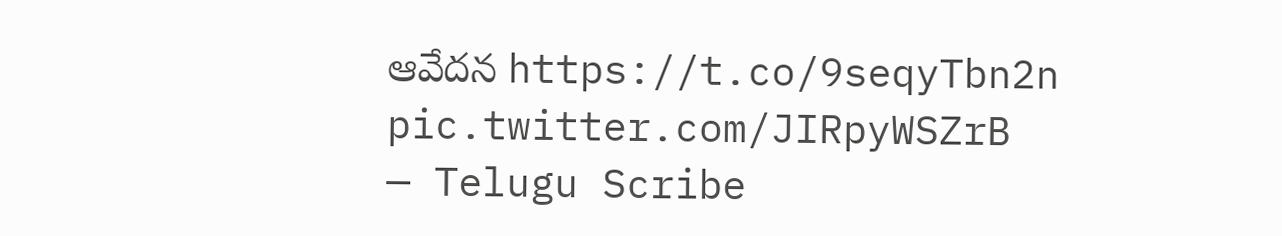ఆవేదన https://t.co/9seqyTbn2n pic.twitter.com/JIRpyWSZrB
— Telugu Scribe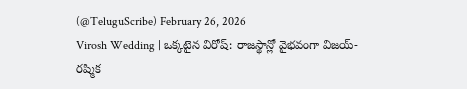(@TeluguScribe) February 26, 2026
Virosh Wedding | ఒక్కటైన విరోష్: రాజస్థాన్లో వైభవంగా విజయ్-రష్మిక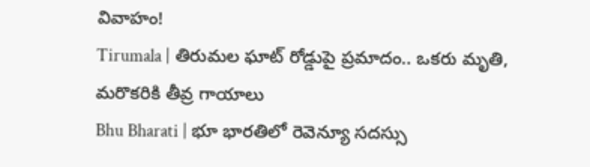వివాహం!
Tirumala | తిరుమల ఘాట్ రోడ్డుపై ప్రమాదం.. ఒకరు మృతి, మరొకరికి తీవ్ర గాయాలు
Bhu Bharati | భూ భారతిలో రెవెన్యూ సదస్సు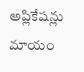అప్లికేషన్లు మాయం